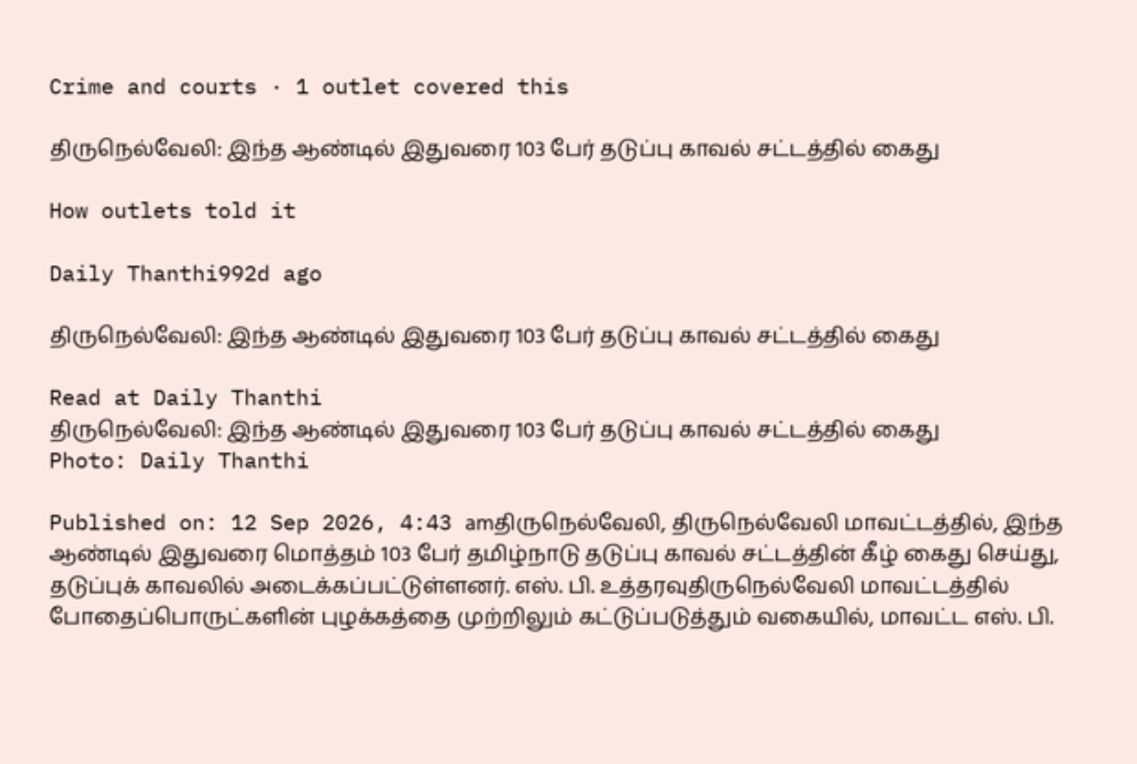Crime and courts · 1 outlet covered this

திருநெல்வேலி: இந்த ஆண்டில் இதுவரை 103 பேர் தடுப்பு காவல் சட்டத்தில் கைது

How outlets told it

Daily Thanthi992d ago

திருநெல்வேலி: இந்த ஆண்டில் இதுவரை 103 பேர் தடுப்பு காவல் சட்டத்தில் கைது

Read at Daily Thanthi
திருநெல்வேலி: இந்த ஆண்டில் இதுவரை 103 பேர் தடுப்பு காவல் சட்டத்தில் கைது
Photo: Daily Thanthi

Published on: 12 Sep 2026, 4:43 amதிருநெல்வேலி, திருநெல்வேலி மாவட்டத்தில், இந்த ஆண்டில் இதுவரை மொத்தம் 103 பேர் தமிழ்நாடு தடுப்பு காவல் சட்டத்தின் கீழ் கைது செய்து, தடுப்புக் காவலில் அடைக்கப்பட்டுள்ளனர். எஸ். பி. உத்தரவுதிருநெல்வேலி மாவட்டத்தில் போதைப்பொருட்களின் புழக்கத்தை முற்றிலும் கட்டுப்படுத்தும் வகையில், மாவட்ட எஸ். பி.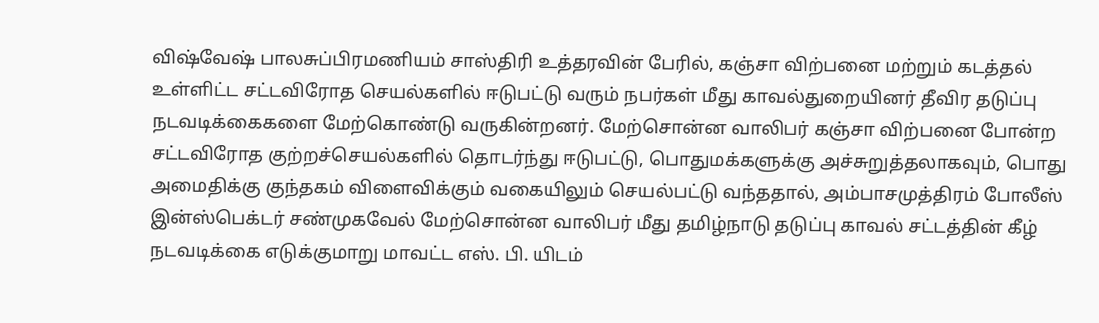விஷ்வேஷ் பாலசுப்பிரமணியம் சாஸ்திரி உத்தரவின் பேரில், கஞ்சா விற்பனை மற்றும் கடத்தல் உள்ளிட்ட சட்டவிரோத செயல்களில் ஈடுபட்டு வரும் நபர்கள் மீது காவல்துறையினர் தீவிர தடுப்பு நடவடிக்கைகளை மேற்கொண்டு வருகின்றனர். மேற்சொன்ன வாலிபர் கஞ்சா விற்பனை போன்ற சட்டவிரோத குற்றச்செயல்களில் தொடர்ந்து ஈடுபட்டு, பொதுமக்களுக்கு அச்சுறுத்தலாகவும், பொது அமைதிக்கு குந்தகம் விளைவிக்கும் வகையிலும் செயல்பட்டு வந்ததால், அம்பாசமுத்திரம் போலீஸ் இன்ஸ்பெக்டர் சண்முகவேல் மேற்சொன்ன வாலிபர் மீது தமிழ்நாடு தடுப்பு காவல் சட்டத்தின் கீழ் நடவடிக்கை எடுக்குமாறு மாவட்ட எஸ். பி. யிடம்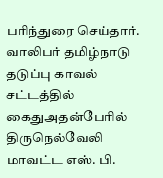பரிந்துரை செய்தார். வாலிபர் தமிழ்நாடு தடுப்பு காவல் சட்டத்தில் கைதுஅதன்பேரில் திருநெல்வேலி மாவட்ட எஸ். பி.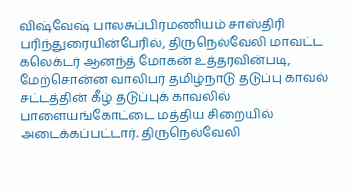விஷ்வேஷ் பாலசுப்பிரமணியம் சாஸ்திரி பரிந்துரையின்பேரில், திருநெல்வேலி மாவட்ட கலெக்டர் ஆனந்த் மோகன் உத்தரவின்படி, மேற்சொன்ன வாலிபர் தமிழ்நாடு தடுப்பு காவல் சட்டத்தின் கீழ் தடுப்புக் காவலில் பாளையங்கோட்டை மத்திய சிறையில் அடைக்கப்பட்டார். திருநெல்வேலி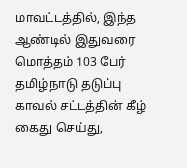மாவட்டத்தில், இந்த ஆண்டில் இதுவரை மொத்தம் 103 பேர் தமிழ்நாடு தடுப்பு காவல் சட்டத்தின் கீழ் கைது செய்து,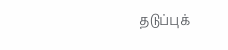தடுப்புக்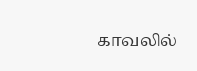காவலில்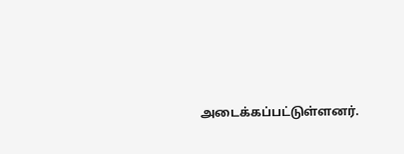அடைக்கப்பட்டுள்ளனர்.